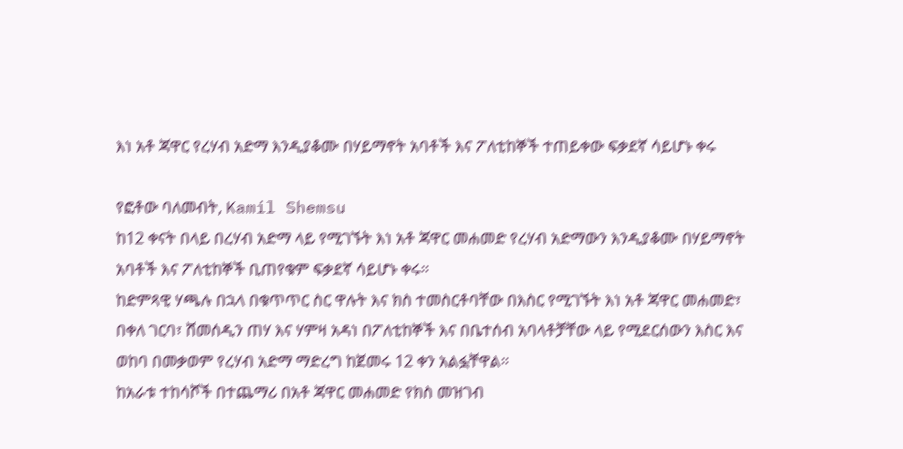እነ አቶ ጃዋር የረሃብ አድማ እንዲያቆሙ በሃይማኖት አባቶች እና ፖለቲከኞች ተጠይቀው ፍቃደኛ ሳይሆኑ ቀሩ

የፎቶው ባለመብት, Kamil Shemsu
ከ12 ቀናት በላይ በረሃብ አድማ ላይ የሚገኙት እነ አቶ ጃዋር መሐመድ የረሃብ አድማውን እንዲያቆሙ በሃይማኖት አባቶች እና ፖለቲከኞች ቢጠየቁም ፍቃደኛ ሳይሆኑ ቀሩ።
ከድምጻዊ ሃጫሉ በኋላ በቁጥጥር ስር ዋሉት እና ክስ ተመስርቶባቸው በእስር የሚገኙት እነ አቶ ጃዋር መሐመድ፣ በቀለ ገርባ፣ ሸመሰዲን ጠሃ እና ሃምዛ አዳነ በፖለቲከኞች እና በቤተሰብ አባላቶቻቸው ላይ የሚደርሰውን እስር እና ወከባ በመቃወም የረሃብ አድማ ማድረግ ከጀመሩ 12 ቀን አልፏቸዋል።
ከአራቱ ተከሳሾች በተጨማሪ በአቶ ጃዋር መሐመድ የክስ መዝገብ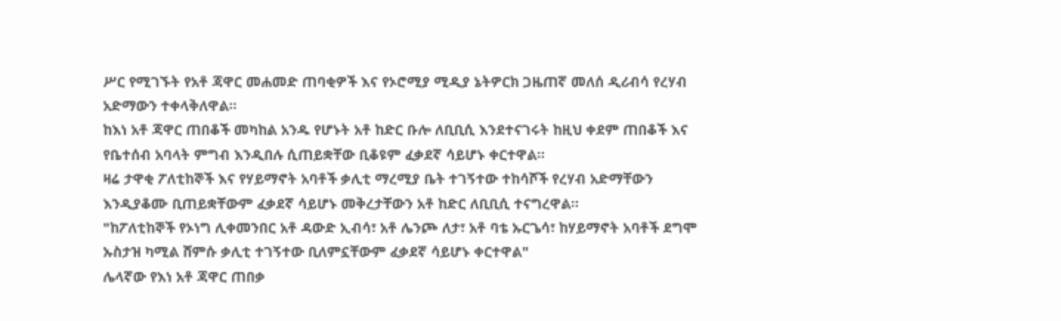ሥር የሚገኙት የአቶ ጃዋር መሐመድ ጠባቂዎች እና የኦሮሚያ ሚዲያ ኔትዎርክ ጋዜጠኛ መለሰ ዲሪብሳ የረሃብ አድማውን ተቀላቅለዋል።
ከእነ አቶ ጃዋር ጠበቆች መካከል አንዱ የሆኑት አቶ ከድር ቡሎ ለቢቢሲ እንደተናገሩት ከዚህ ቀደም ጠበቆች እና የቤተሰብ አባላት ምግብ እንዲበሉ ሲጠይቋቸው ቢቆዩም ፈቃደኛ ሳይሆኑ ቀርተዋል።
ዛሬ ታዋቂ ፖለቲከኞች እና የሃይማኖት አባቶች ቃሊቲ ማረሚያ ቤት ተገኝተው ተከሳሾች የረሃብ አድማቸውን እንዲያቆሙ ቢጠይቋቸውም ፈቃደኛ ሳይሆኑ መቅረታቸውን አቶ ከድር ለቢቢሲ ተናግረዋል።
"ከፖለቲከኞች የኦነግ ሊቀመንበር አቶ ዳውድ ኢብሳ፣ አቶ ሌንጮ ለታ፣ አቶ ባቴ ኡርጌሳ፣ ከሃይማኖት አባቶች ደግሞ ኡስታዝ ካሚል ሸምሱ ቃሊቲ ተገኝተው ቢለምኗቸውም ፈቃደኛ ሳይሆኑ ቀርተዋል"
ሌላኛው የእነ አቶ ጃዋር ጠበቃ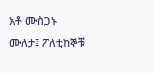አቶ ሙስጋኑ ሙለታ፤ ፖለቲከኞቹ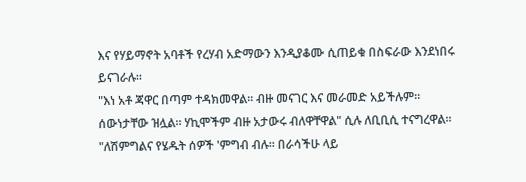እና የሃይማኖት አባቶች የረሃብ አድማውን እንዲያቆሙ ሲጠይቁ በስፍራው እንደነበሩ ይናገራሉ።
"እነ አቶ ጃዋር በጣም ተዳክመዋል። ብዙ መናገር እና መራመድ አይችሉም። ሰውነታቸው ዝሏል። ሃኪሞችም ብዙ አታውሩ ብለዋቸዋል" ሲሉ ለቢቢሲ ተናግረዋል።
"ለሽምግልና የሄዱት ሰዎች 'ምግብ ብሉ። በራሳችሁ ላይ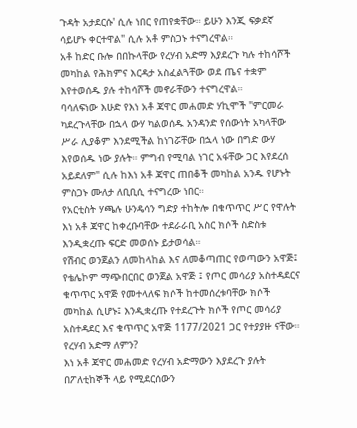ጉዳት አታደርሱ' ሲሉ ነበር የጠየቋቸው። ይሁን እንጂ ፍቃደኛ ሳይሆኑ ቀርተዋል" ሲሉ አቶ ምስጋኑ ተናግረዋል።
አቶ ከድር ቡሎ በበኩላቸው የረሃብ አድማ እያደረጉ ካሉ ተከሳሾች መካከል የሕክምና እርዳታ አስፈልጓቸው ወደ ጤና ተቋም እየተወሰዱ ያሉ ተከሳሾች መኖራቸውን ተናግረዋል።
ባሳለፍነው እሁድ የእነ አቶ ጃዋር መሐመድ ሃኪሞች "ምርመራ ካደረጉላቸው በኋላ ውሃ ካልወሰዱ አንዳንድ የሰውነት አካላቸው ሥራ ሊያቆም እንደሚችል ከነገሯቸው በኋላ ነው በግድ ውሃ እየወሰዱ ነው ያሉት። ምግብ የሚባል ነገር አፋቸው ጋር እየደረሰ አይደለም" ሲሉ ከእነ አቶ ጃዋር ጠበቆች መካከል አንዱ የሆኑት ምስጋኑ ሙለታ ለቢቢሲ ተናግረው ነበር።
የአርቲስት ሃጫሉ ሁንዴሳን ግድያ ተከትሎ በቁጥጥር ሥር የዋሉት እነ አቶ ጃዋር ከቀረቡባቸው ተደራራቢ አስር ክሶች ስድስቱ እንዲቋረጡ ፍርድ መወሰኑ ይታወሳል።
የሽብር ወንጀልን ለመከላከል እና ለመቆጣጠር የወጣውን አዋጅ፤ የቴሌኮም ማጭበርበር ወንጀል አዋጅ ፤ የጦር መሳሪያ አስተዳደርና ቁጥጥር አዋጅ የመተላለፍ ክሶች ከተመሰረቱባቸው ክሶች መካከል ሲሆኑ፤ እንዲቋረጡ የተደረጉት ክሶች የጦር መሳሪያ አስተዳደር እና ቁጥጥር አዋጅ 1177/2021 ጋር የተያያዙ ናቸው።
የረሃብ አድማ ለምን?
እነ አቶ ጃዋር መሐመድ የረሃብ አድማውን እያደረጉ ያሉት በፖለቲከኞች ላይ የሚደርሰውን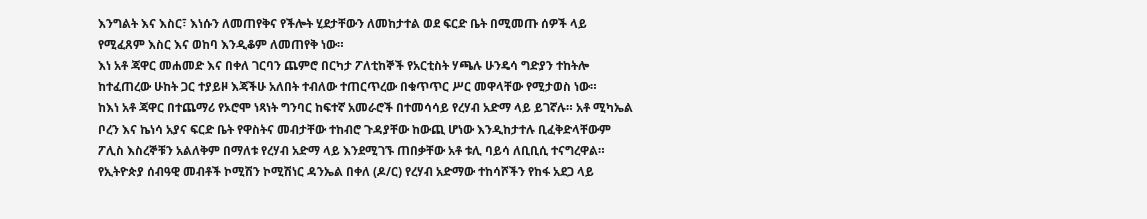እንግልት እና እስር፣ እነሱን ለመጠየቅና የችሎት ሂደታቸውን ለመከታተል ወደ ፍርድ ቤት በሚመጡ ሰዎች ላይ የሚፈጸም እስር እና ወከባ እንዲቆም ለመጠየቅ ነው።
እነ አቶ ጃዋር መሐመድ እና በቀለ ገርባን ጨምሮ በርካታ ፖለቲከኞች የአርቲስት ሃጫሉ ሁንዴሳ ግድያን ተከትሎ ከተፈጠረው ሁከት ጋር ተያይዞ እጃችሁ አለበት ተብለው ተጠርጥረው በቁጥጥር ሥር መዋላቸው የሚታወስ ነው።
ከእነ አቶ ጃዋር በተጨማሪ የኦሮሞ ነጻነት ግንባር ከፍተኛ አመራሮች በተመሳሳይ የረሃብ አድማ ላይ ይገኛሉ። አቶ ሚካኤል ቦረን እና ኬነሳ አያና ፍርድ ቤት የዋስትና መብታቸው ተከብሮ ጉዳያቸው ከውጪ ሆነው እንዲከታተሉ ቢፈቅድላቸውም ፖሊስ እስረኞቹን አልለቅም በማለቱ የረሃብ አድማ ላይ እንደሚገኙ ጠበቃቸው አቶ ቱሊ ባይሳ ለቢቢሲ ተናግረዋል።
የኢትዮጵያ ሰብዓዊ መብቶች ኮሚሽን ኮሚሽነር ዳንኤል በቀለ (ዶ/ር) የረሃብ አድማው ተከሳሾችን የከፋ አደጋ ላይ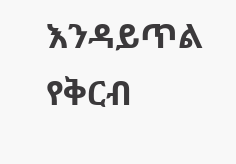እንዳይጥል የቅርብ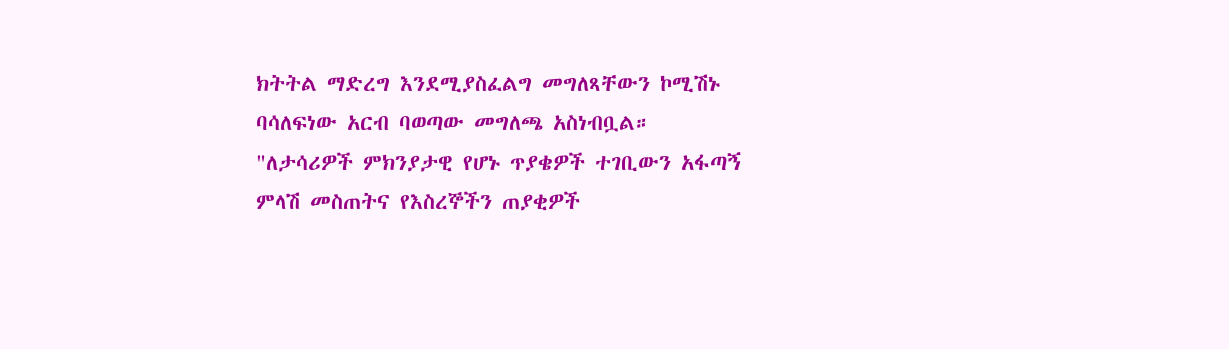ክትትል ማድረግ እንደሚያስፈልግ መግለጻቸውን ኮሚሽኑ ባሳለፍነው አርብ ባወጣው መግለጫ አስነብቧል።
"ለታሳሪዎች ምክንያታዊ የሆኑ ጥያቄዎች ተገቢውን አፋጣኝ ምላሽ መስጠትና የእስረኞችን ጠያቂዎች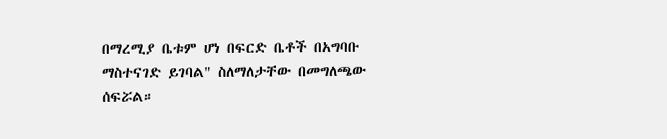በማረሚያ ቤቱም ሆነ በፍርድ ቤቶች በአግባቡ ማስተናገድ ይገባል" ስለማለታቸው በመግለጫው ሰፍሯል።